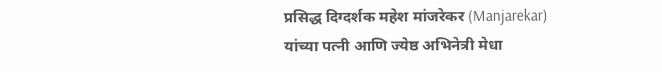प्रसिद्ध दिग्दर्शक महेश मांजरेकर (Manjarekar) यांच्या पत्नी आणि ज्येष्ठ अभिनेत्री मेधा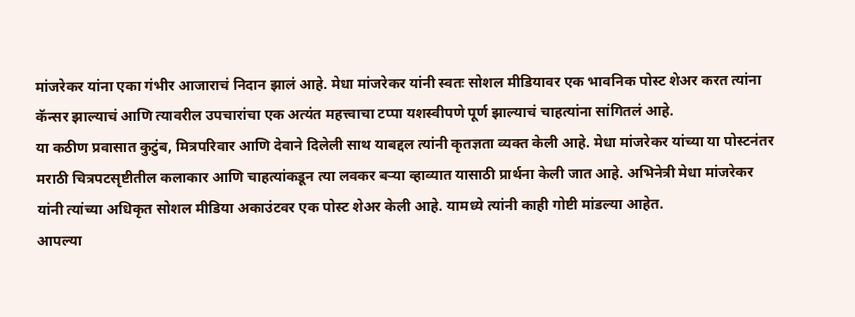मांजरेकर यांना एका गंभीर आजाराचं निदान झालं आहे. मेधा मांजरेकर यांनी स्वतः सोशल मीडियावर एक भावनिक पोस्ट शेअर करत त्यांना कॅन्सर झाल्याचं आणि त्यावरील उपचारांचा एक अत्यंत महत्त्वाचा टप्पा यशस्वीपणे पूर्ण झाल्याचं चाहत्यांना सांगितलं आहे.
या कठीण प्रवासात कुटुंब, मित्रपरिवार आणि देवाने दिलेली साथ याबद्दल त्यांनी कृतज्ञता व्यक्त केली आहे. मेधा मांजरेकर यांच्या या पोस्टनंतर मराठी चित्रपटसृष्टीतील कलाकार आणि चाहत्यांकडून त्या लवकर बऱ्या व्हाव्यात यासाठी प्रार्थना केली जात आहे. अभिनेत्री मेधा मांजरेकर यांनी त्यांच्या अधिकृत सोशल मीडिया अकाउंटवर एक पोस्ट शेअर केली आहे. यामध्ये त्यांनी काही गोष्टी मांडल्या आहेत.
आपल्या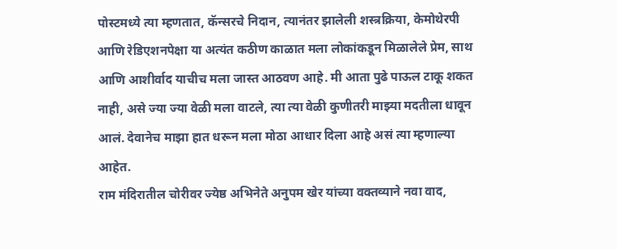पोस्टमध्ये त्या म्हणतात, कॅन्सरचे निदान, त्यानंतर झालेली शस्त्रक्रिया, केमोथेरपी आणि रेडिएशनपेक्षा या अत्यंत कठीण काळात मला लोकांकडून मिळालेले प्रेम, साथ आणि आशीर्वाद याचीच मला जास्त आठवण आहे. मी आता पुढे पाऊल टाकू शकत नाही, असे ज्या ज्या वेळी मला वाटले, त्या त्या वेळी कुणीतरी माझ्या मदतीला धावून आलं. देवानेच माझा हात धरून मला मोठा आधार दिला आहे असं त्या म्हणाल्या आहेत.
राम मंदिरातील चोरीवर ज्येष्ठ अभिनेते अनुपम खेर यांच्या वक्तव्याने नवा वाद,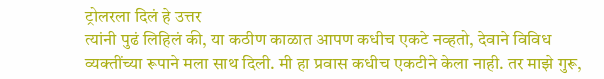ट्रोलरला दिलं हे उत्तर
त्यांनी पुढं लिहिलं की, या कठीण काळात आपण कधीच एकटे नव्हतो, देवाने विविध व्यक्तींच्या रूपाने मला साथ दिली. मी हा प्रवास कधीच एकटीने केला नाही. तर माझे गुरू,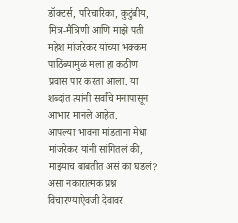डॉक्टर्स, परिचारिका, कुटुंबीय, मित्र-मैत्रिणी आणि माझे पती महेश मांजरेकर यांच्या भक्कम पाठिंब्यामुळं मला हा कठीण प्रवास पार करता आला. या शब्दांत त्यांनी सर्वांचे मनापासून आभार मानले आहेत.
आपल्या भावना मांडताना मेधा मांजरेकर यांनी सांगितलं की, माझ्याच बाबतीत असं का घडलं? असा नकारात्मक प्रश्न विचारण्याऐवजी देवावर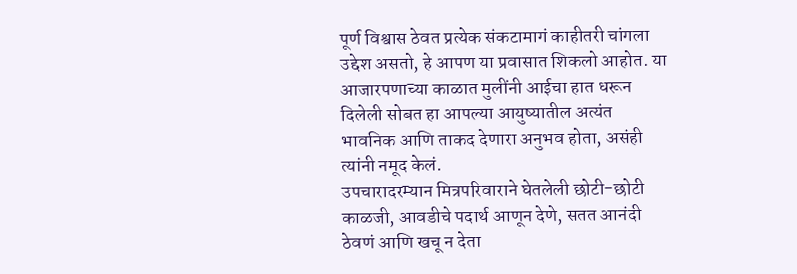पूर्ण विश्वास ठेवत प्रत्येक संकटामागं काहीतरी चांगला उद्देश असतो, हे आपण या प्रवासात शिकलो आहोत. या आजारपणाच्या काळात मुलींनी आईचा हात धरून दिलेली सोबत हा आपल्या आयुष्यातील अत्यंत भावनिक आणि ताकद देणारा अनुभव होता, असंही त्यांनी नमूद केलं.
उपचारादरम्यान मित्रपरिवाराने घेतलेली छोटी-छोटी काळजी, आवडीचे पदार्थ आणून देणे, सतत आनंदी ठेवणं आणि खचू न देता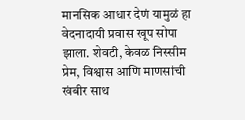मानसिक आधार देणं यामुळं हा वेदनादायी प्रवास खूप सोपा झाला. शेवटी, केवळ निस्सीम प्रेम, विश्वास आणि माणसांची खंबीर साथ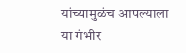यांच्यामुळंच आपल्याला या गंभीर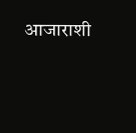आजाराशी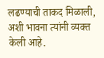लढण्याची ताकद मिळाली, अशी भावना त्यांनी व्यक्त केली आहे.